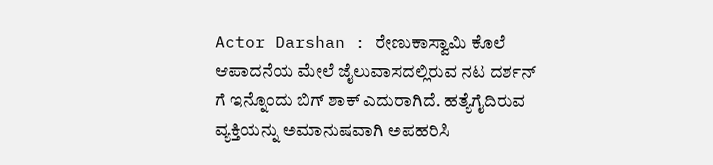Actor Darshan : ರೇಣುಕಾಸ್ವಾಮಿ ಕೊಲೆ ಆಪಾದನೆಯ ಮೇಲೆ ಜೈಲುವಾಸದಲ್ಲಿರುವ ನಟ ದರ್ಶನ್ ಗೆ ಇನ್ನೊಂದು ಬಿಗ್ ಶಾಕ್ ಎದುರಾಗಿದೆ. ಹತ್ಯೆಗೈದಿರುವ ವ್ಯಕ್ತಿಯನ್ನು ಅಮಾನುಷವಾಗಿ ಅಪಹರಿಸಿ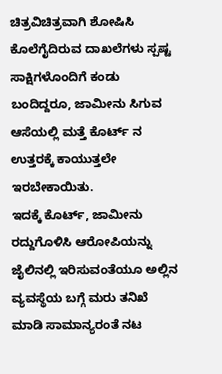ಚಿತ್ರವಿಚಿತ್ರವಾಗಿ ಶೋಷಿಸಿ ಕೊಲೆಗೈದಿರುವ ದಾಖಲೆಗಳು ಸ್ಪಷ್ಟ ಸಾಕ್ಷಿಗಳೊಂದಿಗೆ ಕಂಡು ಬಂದಿದ್ದರೂ, ಜಾಮೀನು ಸಿಗುವ ಆಸೆಯಲ್ಲಿ ಮತ್ತೆ ಕೊರ್ಟ್ ನ ಉತ್ತರಕ್ಕೆ ಕಾಯುತ್ತಲೇ ಇರಬೇಕಾಯಿತು.
ಇದಕ್ಕೆ ಕೊರ್ಟ್, ಜಾಮೀನು ರದ್ದುಗೊಳಿಸಿ ಆರೋಪಿಯನ್ನು ಜೈಲಿನಲ್ಲಿ ಇರಿಸುವಂತೆಯೂ ಅಲ್ಲಿನ ವ್ಯವಸ್ಥೆಯ ಬಗ್ಗೆ ಮರು ತನಿಖೆ ಮಾಡಿ ಸಾಮಾನ್ಯರಂತೆ ನಟ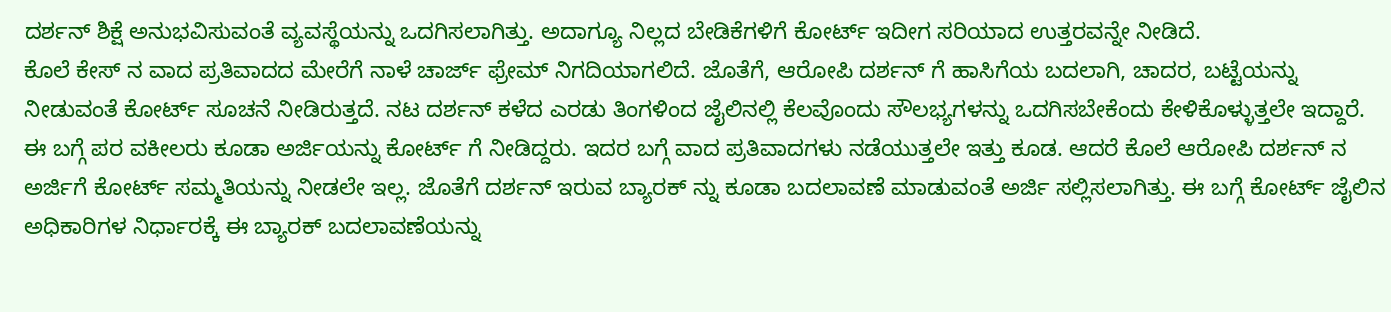ದರ್ಶನ್ ಶಿಕ್ಷೆ ಅನುಭವಿಸುವಂತೆ ವ್ಯವಸ್ಥೆಯನ್ನು ಒದಗಿಸಲಾಗಿತ್ತು. ಅದಾಗ್ಯೂ ನಿಲ್ಲದ ಬೇಡಿಕೆಗಳಿಗೆ ಕೋರ್ಟ್ ಇದೀಗ ಸರಿಯಾದ ಉತ್ತರವನ್ನೇ ನೀಡಿದೆ.
ಕೊಲೆ ಕೇಸ್ ನ ವಾದ ಪ್ರತಿವಾದದ ಮೇರೆಗೆ ನಾಳೆ ಚಾರ್ಜ್ ಫ್ರೇಮ್ ನಿಗದಿಯಾಗಲಿದೆ. ಜೊತೆಗೆ, ಆರೋಪಿ ದರ್ಶನ್ ಗೆ ಹಾಸಿಗೆಯ ಬದಲಾಗಿ, ಚಾದರ, ಬಟ್ಟೆಯನ್ನು ನೀಡುವಂತೆ ಕೋರ್ಟ್ ಸೂಚನೆ ನೀಡಿರುತ್ತದೆ. ನಟ ದರ್ಶನ್ ಕಳೆದ ಎರಡು ತಿಂಗಳಿಂದ ಜೈಲಿನಲ್ಲಿ ಕೆಲವೊಂದು ಸೌಲಭ್ಯಗಳನ್ನು ಒದಗಿಸಬೇಕೆಂದು ಕೇಳಿಕೊಳ್ಳುತ್ತಲೇ ಇದ್ದಾರೆ. ಈ ಬಗ್ಗೆ ಪರ ವಕೀಲರು ಕೂಡಾ ಅರ್ಜಿಯನ್ನು ಕೋರ್ಟ್ ಗೆ ನೀಡಿದ್ದರು. ಇದರ ಬಗ್ಗೆ ವಾದ ಪ್ರತಿವಾದಗಳು ನಡೆಯುತ್ತಲೇ ಇತ್ತು ಕೂಡ. ಆದರೆ ಕೊಲೆ ಆರೋಪಿ ದರ್ಶನ್ ನ ಅರ್ಜಿಗೆ ಕೋರ್ಟ್ ಸಮ್ಮತಿಯನ್ನು ನೀಡಲೇ ಇಲ್ಲ. ಜೊತೆಗೆ ದರ್ಶನ್ ಇರುವ ಬ್ಯಾರಕ್ ನ್ನು ಕೂಡಾ ಬದಲಾವಣೆ ಮಾಡುವಂತೆ ಅರ್ಜಿ ಸಲ್ಲಿಸಲಾಗಿತ್ತು. ಈ ಬಗ್ಗೆ ಕೋರ್ಟ್ ಜೈಲಿನ ಅಧಿಕಾರಿಗಳ ನಿರ್ಧಾರಕ್ಕೆ ಈ ಬ್ಯಾರಕ್ ಬದಲಾವಣೆಯನ್ನು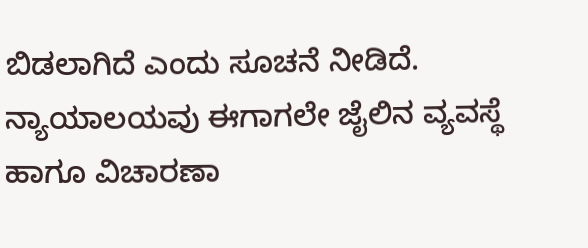ಬಿಡಲಾಗಿದೆ ಎಂದು ಸೂಚನೆ ನೀಡಿದೆ.
ನ್ಯಾಯಾಲಯವು ಈಗಾಗಲೇ ಜೈಲಿನ ವ್ಯವಸ್ಥೆ ಹಾಗೂ ವಿಚಾರಣಾ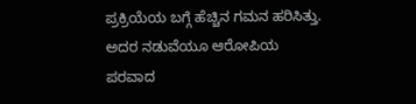ಪ್ರಕ್ರಿಯೆಯ ಬಗ್ಗೆ ಹೆಚ್ಚಿನ ಗಮನ ಹರಿಸಿತ್ತು. ಅದರ ನಡುವೆಯೂ ಆರೋಪಿಯ ಪರವಾದ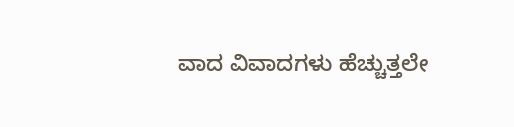ವಾದ ವಿವಾದಗಳು ಹೆಚ್ಚುತ್ತಲೇ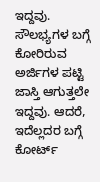ಇದ್ದವು. ಸೌಲಭ್ಯಗಳ ಬಗ್ಗೆ ಕೋರಿರುವ ಅರ್ಜಿಗಳ ಪಟ್ಟಿ ಜಾಸ್ತಿ ಆಗುತ್ತಲೇ ಇದ್ದವು. ಆದರೆ, ಇದೆಲ್ಲದರ ಬಗ್ಗೆ ಕೋರ್ಟ್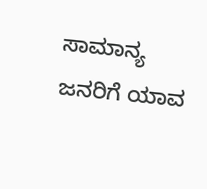ಸಾಮಾನ್ಯ ಜನರಿಗೆ ಯಾವ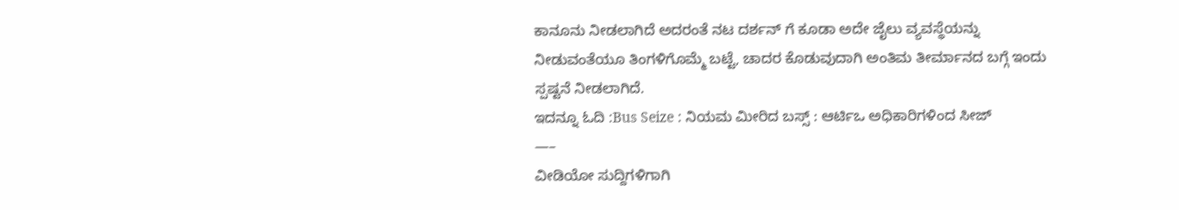ಕಾನೂನು ನೀಡಲಾಗಿದೆ ಅದರಂತೆ ನಟ ದರ್ಶನ್ ಗೆ ಕೂಡಾ ಅದೇ ಜೈಲು ವ್ಯವಸ್ಥೆಯನ್ನು ನೀಡುವಂತೆಯೂ ತಿಂಗಳಿಗೊಮ್ಮೆ ಬಟ್ಟೆ, ಚಾದರ ಕೊಡುವುದಾಗಿ ಅಂತಿಮ ತೀರ್ಮಾನದ ಬಗ್ಗೆ ಇಂದು ಸ್ಪಷ್ಟನೆ ನೀಡಲಾಗಿದೆ.
ಇದನ್ನೂ ಓದಿ :Bus Seize : ನಿಯಮ ಮೀರಿದ ಬಸ್ಸ್ : ಆರ್ಟಿಒ ಅಧಿಕಾರಿಗಳಿಂದ ಸೀಜ್
—–
ವೀಡಿಯೋ ಸುದ್ದಿಗಳಿಗಾಗಿ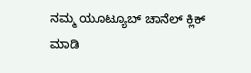ನಮ್ಮ ಯೂಟ್ಯೂಬ್ ಚಾನೆಲ್ ಕ್ಲಿಕ್ ಮಾಡಿ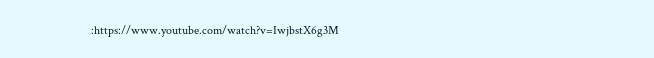:https://www.youtube.com/watch?v=IwjbstX6g3M